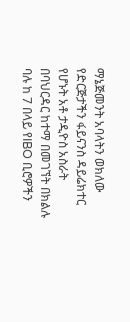ማኔጅመንት አባላትን ወክለው የድርጅታችን ፋይናንስ ዳይሬክተር የሆኑት አቶ ታዲዮስ አስራት በባህርዳር ከተማ በመገኘት በክልሉ ባሉ ከ 7 በላይ የIBO ቢሮዎችን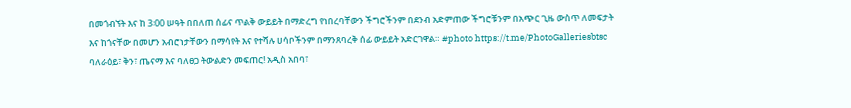በመጎብኘት እና ከ 3፡00 ሠዓት በበለጠ ሰፊና ጥልቅ ውይይት በማድረግ የነበረባቸውን ችግሮችንም በደንብ አድምጠው ችግሮቹንም በአጭር ጊዜ ውስጥ ለመፍታት እና ከጎናቸው በመሆን አብሮነታቸውን በማሳየት እና የተሻሉ ሀሳቦችንም በማንጸባረቅ ሰፊ ውይይት አድርገዋል። #photo https://t.me/PhotoGalleriesbtsc ባለራዕይ፣ ቅን፣ ጤናማ እና ባለፀጋ ትውልድን መፍጠር! አዲስ አበባ፣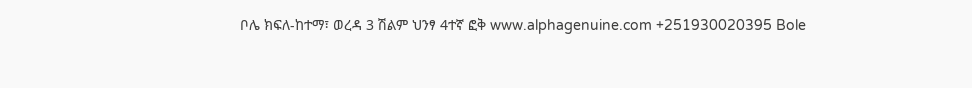ቦሌ ክፍለ-ከተማ፣ ወረዳ 3 ሽልም ህንፃ 4ተኛ ፎቅ www.alphagenuine.com +251930020395 Bole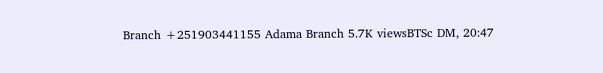Branch +251903441155 Adama Branch 5.7K viewsBTSc DM, 20:47